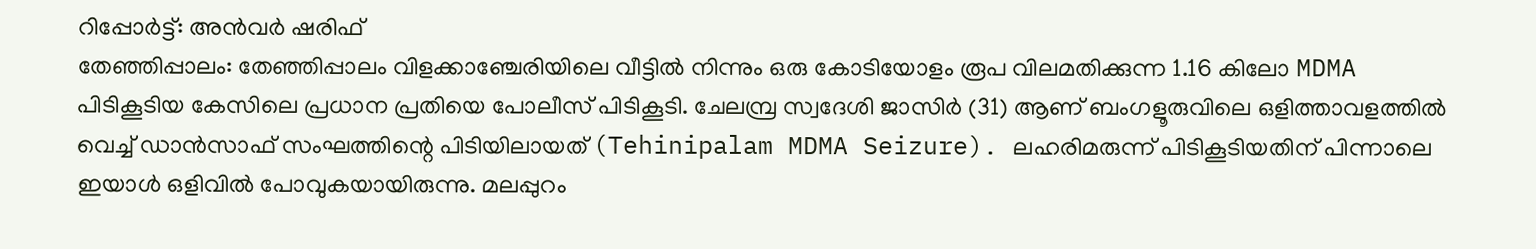റിപ്പോർട്ട്: അൻവർ ഷരിഫ്
തേഞ്ഞിപ്പാലം: തേഞ്ഞിപ്പാലം വിളക്കാഞ്ചേരിയിലെ വീട്ടിൽ നിന്നും ഒരു കോടിയോളം രൂപ വിലമതിക്കുന്ന 1.16 കിലോ MDMA പിടികൂടിയ കേസിലെ പ്രധാന പ്രതിയെ പോലീസ് പിടികൂടി. ചേലമ്പ്ര സ്വദേശി ജാസിർ (31) ആണ് ബംഗളൂരുവിലെ ഒളിത്താവളത്തിൽ വെച്ച് ഡാൻസാഫ് സംഘത്തിന്റെ പിടിയിലായത് (Tehinipalam MDMA Seizure). ലഹരിമരുന്ന് പിടികൂടിയതിന് പിന്നാലെ ഇയാൾ ഒളിവിൽ പോവുകയായിരുന്നു. മലപ്പുറം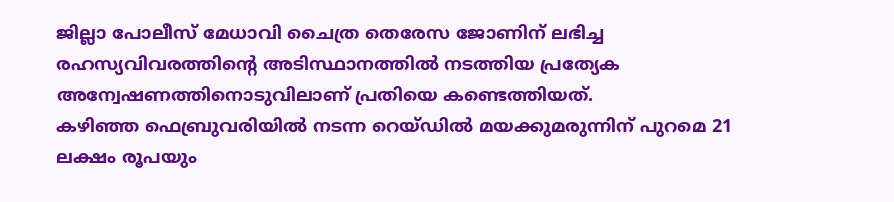ജില്ലാ പോലീസ് മേധാവി ചൈത്ര തെരേസ ജോണിന് ലഭിച്ച രഹസ്യവിവരത്തിന്റെ അടിസ്ഥാനത്തിൽ നടത്തിയ പ്രത്യേക അന്വേഷണത്തിനൊടുവിലാണ് പ്രതിയെ കണ്ടെത്തിയത്.
കഴിഞ്ഞ ഫെബ്രുവരിയിൽ നടന്ന റെയ്ഡിൽ മയക്കുമരുന്നിന് പുറമെ 21 ലക്ഷം രൂപയും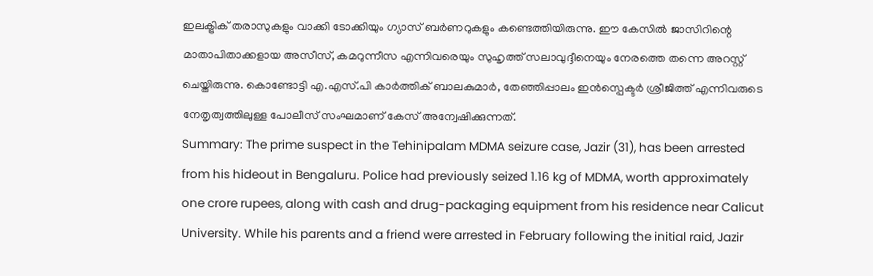ഇലക്ട്രിക് തരാസുകളും വാക്കി ടോക്കിയും ഗ്യാസ് ബർണറുകളും കണ്ടെത്തിയിരുന്നു. ഈ കേസിൽ ജാസിറിന്റെ മാതാപിതാക്കളായ അസീസ്, കമറുന്നീസ എന്നിവരെയും സുഹൃത്ത് സലാവുദ്ദീനെയും നേരത്തെ തന്നെ അറസ്റ്റ് ചെയ്തിരുന്നു. കൊണ്ടോട്ടി എ.എസ്.പി കാർത്തിക് ബാലകുമാർ, തേഞ്ഞിപ്പാലം ഇൻസ്പെക്ടർ ശ്രീജിത്ത് എന്നിവരുടെ നേതൃത്വത്തിലുള്ള പോലീസ് സംഘമാണ് കേസ് അന്വേഷിക്കുന്നത്.
Summary: The prime suspect in the Tehinipalam MDMA seizure case, Jazir (31), has been arrested from his hideout in Bengaluru. Police had previously seized 1.16 kg of MDMA, worth approximately one crore rupees, along with cash and drug-packaging equipment from his residence near Calicut University. While his parents and a friend were arrested in February following the initial raid, Jazir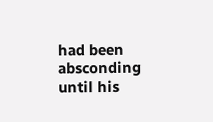had been absconding until his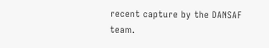recent capture by the DANSAF team.